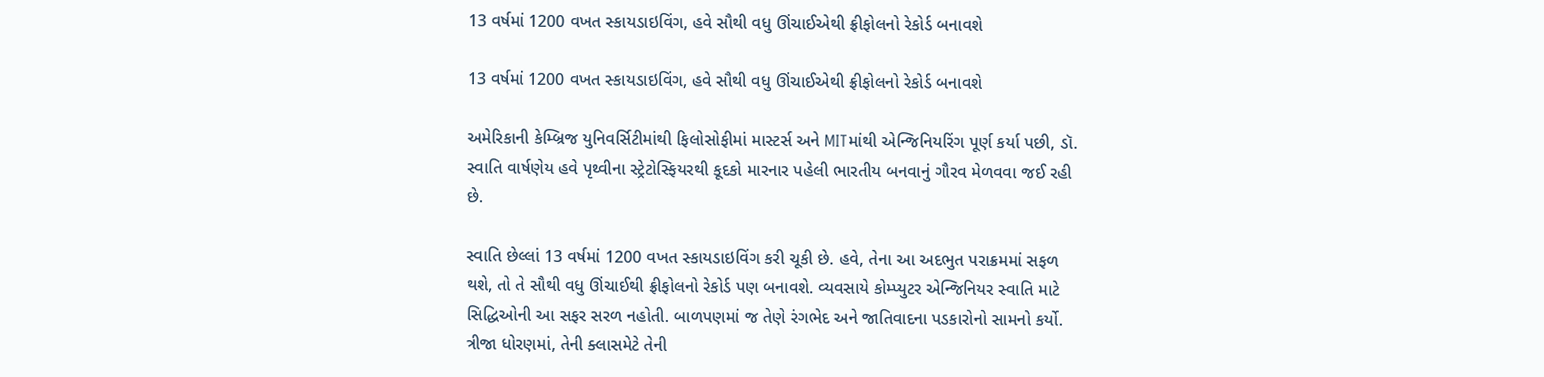13 વર્ષમાં 1200 વખત સ્કાયડાઇવિંગ, હવે સૌથી વધુ ઊંચાઈએથી ફ્રીફોલનો રેકોર્ડ બનાવશે

13 વર્ષમાં 1200 વખત સ્કાયડાઇવિંગ, હવે સૌથી વધુ ઊંચાઈએથી ફ્રીફોલનો રેકોર્ડ બનાવશે

અમેરિકાની કેમ્બ્રિજ યુનિવર્સિટીમાંથી ફિલોસોફીમાં માસ્ટર્સ અને MITમાંથી એન્જિનિયરિંગ પૂર્ણ કર્યા પછી, ડૉ. સ્વાતિ વાર્ષણેય હવે પૃથ્વીના સ્ટ્રેટોસ્ફિયરથી કૂદકો મારનાર પહેલી ભારતીય બનવાનું ગૌરવ મેળવવા જઈ રહી છે.

સ્વાતિ છેલ્લાં 13 વર્ષમાં 1200 વખત સ્કાયડાઇવિંગ કરી ચૂકી છે. હવે, તેના આ અદભુત પરાક્રમમાં સફળ થશે, તો તે સૌથી વધુ ઊંચાઈથી ફ્રીફોલનો રેકોર્ડ પણ બનાવશે. વ્યવસાયે કોમ્પ્યુટર એન્જિનિયર સ્વાતિ માટે સિદ્ધિઓની આ સફર સરળ નહોતી. બાળપણમાં જ તેણે રંગભેદ અને જાતિવાદના પડકારોનો સામનો કર્યો. ત્રીજા ધોરણમાં, તેની ક્લાસમેટે તેની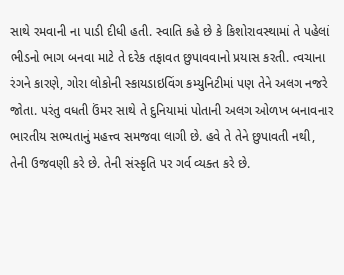સાથે રમવાની ના પાડી દીધી હતી. સ્વાતિ કહે છે કે કિશોરાવસ્થામાં તે પહેલાં ભીડનો ભાગ બનવા માટે તે દરેક તફાવત છુપાવવાનો પ્રયાસ કરતી. ત્વચાના રંગને કારણે, ગોરા લોકોની સ્કાયડાઇવિંગ કમ્યુનિટીમાં પણ તેને અલગ નજરે જોતા. પરંતુ વધતી ઉંમર સાથે તે દુનિયામાં પોતાની અલગ ઓળખ બનાવનાર ભારતીય સભ્યતાનું મહત્ત્વ સમજવા લાગી છે. હવે તે તેને છુપાવતી નથી, તેની ઉજવણી કરે છે. તેની સંસ્કૃતિ પર ગર્વ વ્યક્ત કરે છે.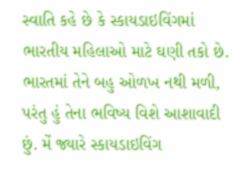સ્વાતિ કહે છે કે સ્કાયડાઇવિંગમાં ભારતીય મહિલાઓ માટે ઘણી તકો છે. ભારતમાં તેને બહુ ઓળખ નથી મળી, પરંતુ હું તેના ભવિષ્ય વિશે આશાવાદી છું. મેં જ્યારે સ્કાયડાઇવિંગ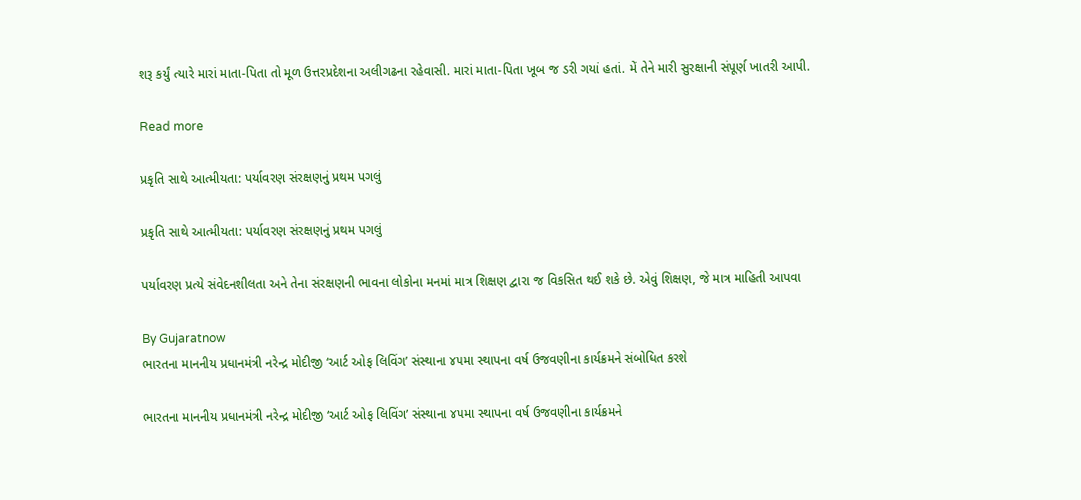શરૂ કર્યું ત્યારે મારાં માતા-પિતા તો મૂળ ઉત્તરપ્રદેશના અલીગઢના રહેવાસી. મારાં માતા-પિતા ખૂબ જ ડરી ગયાં હતાં. મેં તેને મારી સુરક્ષાની સંપૂર્ણ ખાતરી આપી.

Read more

પ્રકૃતિ સાથે આત્મીયતા: પર્યાવરણ સંરક્ષણનું પ્રથમ પગલું

પ્રકૃતિ સાથે આત્મીયતા: પર્યાવરણ સંરક્ષણનું પ્રથમ પગલું

પર્યાવરણ પ્રત્યે સંવેદનશીલતા અને તેના સંરક્ષણની ભાવના લોકોના મનમાં માત્ર શિક્ષણ દ્વારા જ વિકસિત થઈ શકે છે. એવું શિક્ષણ, જે માત્ર માહિતી આપવા

By Gujaratnow
ભારતના માનનીય પ્રધાનમંત્રી નરેન્દ્ર મોદીજી ‘આર્ટ ઓફ લિવિંગ’ સંસ્થાના ૪૫મા સ્થાપના વર્ષ ઉજવણીના કાર્યક્રમને સંબોધિત કરશે

ભારતના માનનીય પ્રધાનમંત્રી નરેન્દ્ર મોદીજી ‘આર્ટ ઓફ લિવિંગ’ સંસ્થાના ૪૫મા સ્થાપના વર્ષ ઉજવણીના કાર્યક્રમને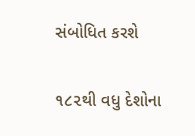સંબોધિત કરશે

૧૮૨થી વધુ દેશોના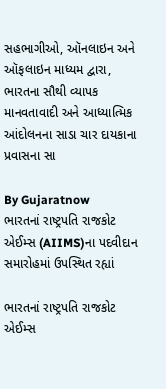સહભાગીઓ, ઑનલાઇન અને ઑફલાઇન માધ્યમ દ્વારા, ભારતના સૌથી વ્યાપક માનવતાવાદી અને આધ્યાત્મિક આંદોલનના સાડા ચાર દાયકાના પ્રવાસના સા

By Gujaratnow
ભારતનાં રાષ્ટ્રપતિ રાજકોટ એઈમ્સ (AIIMS)ના પદવીદાન સમારોહમાં ઉપસ્થિત રહ્યાં

ભારતનાં રાષ્ટ્રપતિ રાજકોટ એઈમ્સ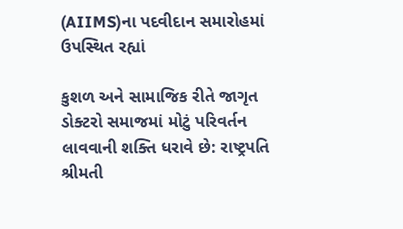(AIIMS)ના પદવીદાન સમારોહમાં ઉપસ્થિત રહ્યાં

કુશળ અને સામાજિક રીતે જાગૃત ડોક્ટરો સમાજમાં મોટું પરિવર્તન લાવવાની શક્તિ ધરાવે છે: રાષ્ટ્રપતિ શ્રીમતી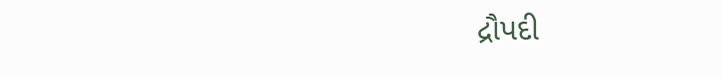દ્રૌપદી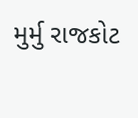મુર્મુ રાજકોટ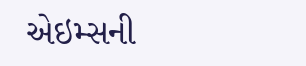એઇમ્સની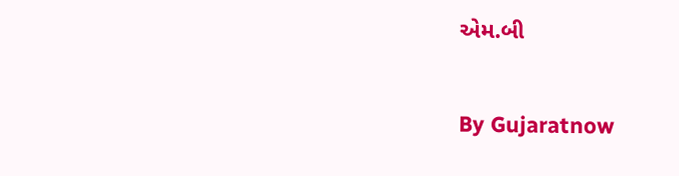એમ.બી

By Gujaratnow